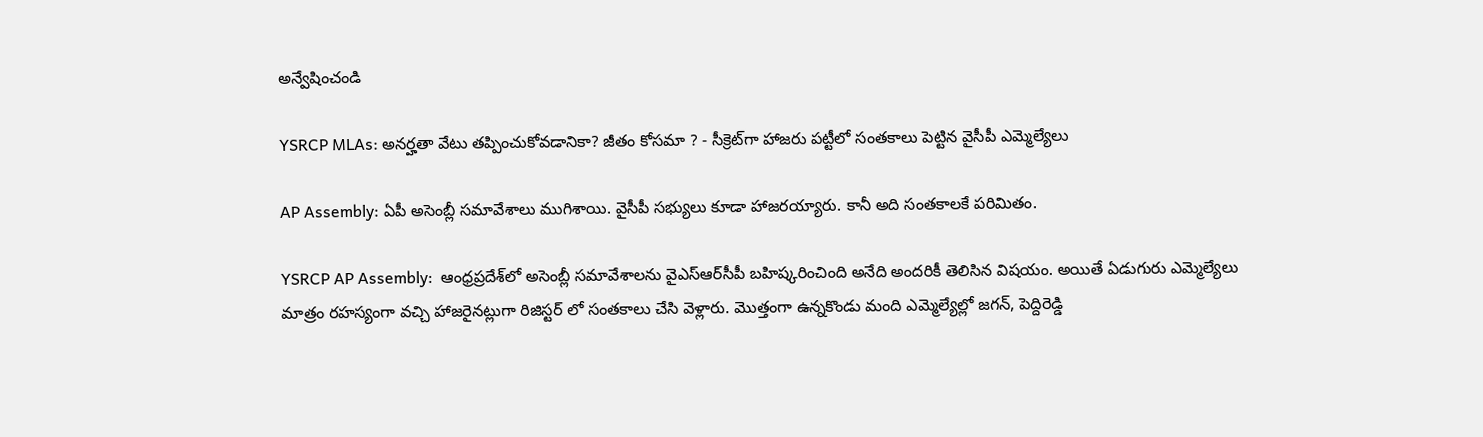అన్వేషించండి

YSRCP MLAs: అనర్హతా వేటు తప్పించుకోవడానికా? జీతం కోసమా ? - సీక్రెట్‌గా హాజరు పట్టీలో సంతకాలు పెట్టిన వైసీపీ ఎమ్మెల్యేలు

AP Assembly: ఏపీ అసెంబ్లీ సమావేశాలు ముగిశాయి. వైసీపీ సభ్యులు కూడా హాజరయ్యారు. కానీ అది సంతకాలకే పరిమితం.

YSRCP AP Assembly:  ఆంధ్రప్రదేశ్‌లో అసెంబ్లీ సమావేశాలను వైఎస్ఆర్‌సీపీ బహిష్కరించింది అనేది అందరికీ తెలిసిన విషయం. అయితే ఏడుగురు ఎమ్మెల్యేలు మాత్రం రహస్యంగా వచ్చి హాజరైనట్లుగా రిజిస్టర్ లో సంతకాలు చేసి వెళ్లారు. మొత్తంగా ఉన్నకొండు మంది ఎమ్మెల్యేల్లో జగన్, పెద్దిరెడ్డి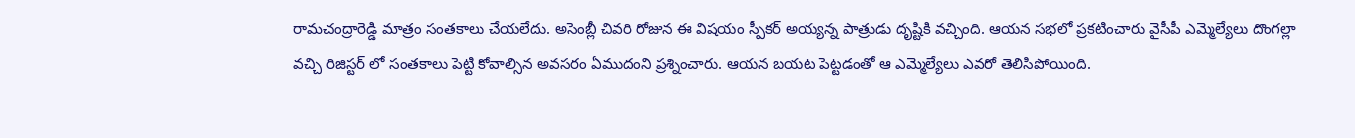రామచంద్రారెడ్డి మాత్రం సంతకాలు చేయలేదు. అసెంబ్లీ చివరి రోజున ఈ విషయం స్పీకర్ అయ్యన్న పాత్రుడు దృష్టికి వచ్చింది. ఆయన సభలో ప్రకటించారు వైసీపీ ఎమ్మెల్యేలు దొంగల్లా వచ్చి రిజిస్టర్ లో సంతకాలు పెట్టి కోవాల్సిన అవసరం ఏముదంని ప్రశ్నించారు. ఆయన బయట పెట్టడంతో ఆ ఎమ్మెల్యేలు ఎవరో తెలిసిపోయింది.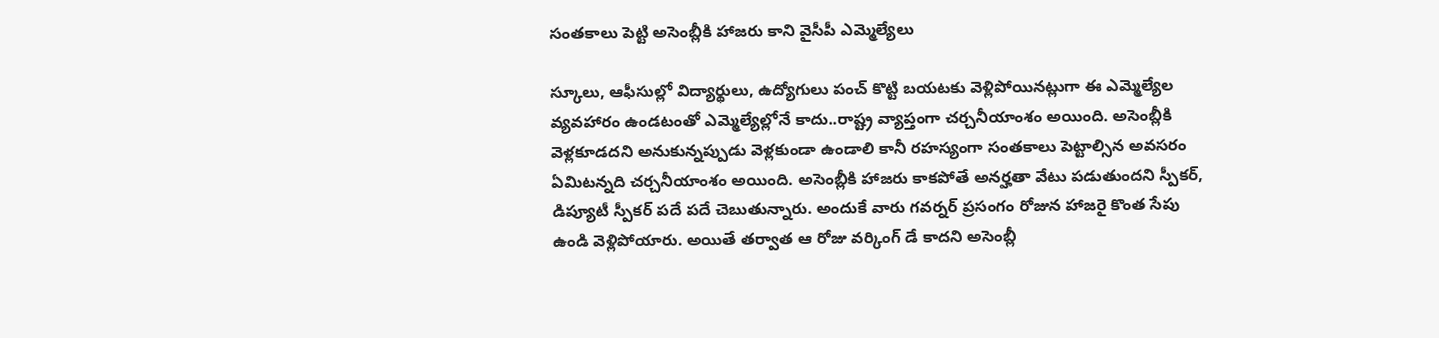సంతకాలు పెట్టి అసెంబ్లీకి హాజరు కాని వైసీపీ ఎమ్మెల్యేలు

స్కూలు, ఆఫీసుల్లో విద్యార్థులు, ఉద్యోగులు పంచ్ కొట్టి బయటకు వెళ్లిపోయినట్లుగా ఈ ఎమ్మెల్యేల వ్యవహారం ఉండటంతో ఎమ్మెల్యేల్లోనే కాదు..రాష్ట్ర వ్యాప్తంగా చర్చనీయాంశం అయింది. అసెంబ్లీకి వెళ్లకూడదని అనుకున్నప్పుడు వెళ్లకుండా ఉండాలి కానీ రహస్యంగా సంతకాలు పెట్టాల్సిన అవసరం ఏమిటన్నది చర్చనీయాంశం అయింది. అసెంబ్లీకి హాజరు కాకపోతే అనర్హతా వేటు పడుతుందని స్పీకర్, డిప్యూటీ స్పీకర్ పదే పదే చెబుతున్నారు. అందుకే వారు గవర్నర్ ప్రసంగం రోజున హాజరై కొంత సేపు ఉండి వెళ్లిపోయారు. అయితే తర్వాత ఆ రోజు వర్కింగ్ డే కాదని అసెంబ్లీ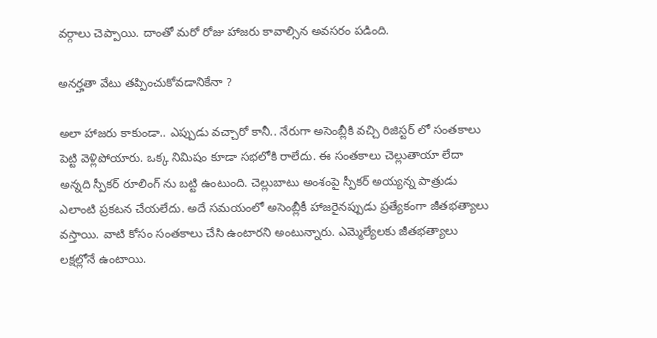వర్గాలు చెప్పాయి. దాంతో మరో రోజు హాజరు కావాల్సిన అవసరం పడింది.

అనర్హతా వేటు తప్పించుకోవడానికేనా ?

అలా హాజరు కాకుండా.. ఎప్పుడు వచ్చారో కానీ.. నేరుగా అసెంబ్లీకి వచ్చి రిజిస్టర్ లో సంతకాలు పెట్టి వెళ్లిపోయారు. ఒక్క నిమిషం కూడా సభలోకి రాలేదు. ఈ సంతకాలు చెల్లుతాయా లేదా అన్నది స్పీకర్ రూలింగ్ ను బట్టి ఉంటుంది. చెల్లుబాటు అంశంపై స్పీకర్ అయ్యన్న పాత్రుడు ఎలాంటి ప్రకటన చేయలేదు. అదే సమయంలో అసెంబ్లీకీ హాజరైనప్పుడు ప్రత్యేకంగా జీతభత్యాలు వస్తాయి. వాటి కోసం సంతకాలు చేసి ఉంటారని అంటున్నారు. ఎమ్మెల్యేలకు జీతభత్యాలు లక్షల్లోనే ఉంటాయి.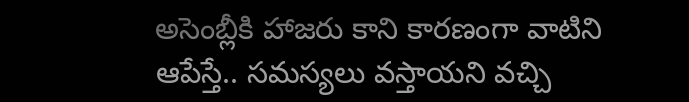అసెంబ్లీకి హాజరు కాని కారణంగా వాటిని ఆపేస్తే.. సమస్యలు వస్తాయని వచ్చి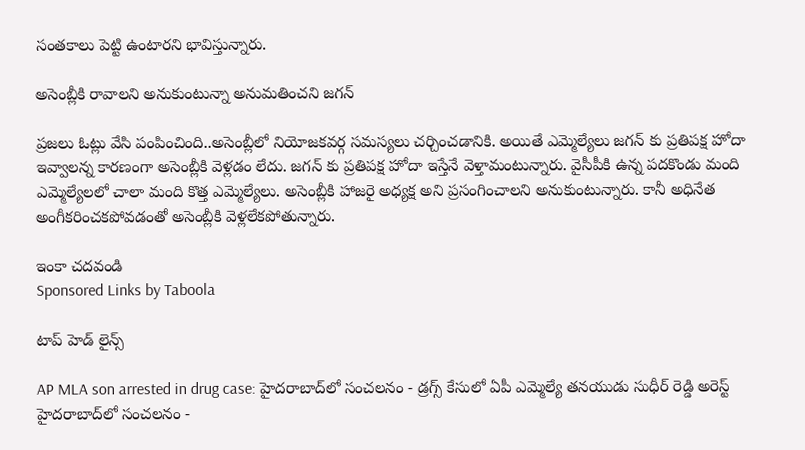సంతకాలు పెట్టి ఉంటారని భావిస్తున్నారు.

అసెంబ్లీకి రావాలని అనుకుంటున్నా అనుమతించని జగన్

ప్రజలు ఓట్లు వేసి పంపించింది..అసెంబ్లీలో నియోజకవర్గ సమస్యలు చర్చించడానికి. అయితే ఎమ్మెల్యేలు జగన్ కు ప్రతిపక్ష హోదా ఇవ్వాలన్న కారణంగా అసెంబ్లీకి వెళ్లడం లేదు. జగన్ కు ప్రతిపక్ష హోదా ఇస్తేనే వెళ్తామంటున్నారు. వైసీపీకి ఉన్న పదకొండు మంది ఎమ్మెల్యేలలో చాలా మంది కొత్త ఎమ్మెల్యేలు. అసెంబ్లీకి హాజరై అధ్యక్ష అని ప్రసంగించాలని అనుకుంటున్నారు. కానీ అధినేత   అంగీకరించకపోవడంతో అసెంబ్లీకి వెళ్లలేకపోతున్నారు.

ఇంకా చదవండి
Sponsored Links by Taboola

టాప్ హెడ్ లైన్స్

AP MLA son arrested in drug case: హైదరాబాద్‌లో సంచలనం - డ్రగ్స్ కేసులో ఏపీ ఎమ్మెల్యే తనయుడు సుధీర్ రెడ్డి అరెస్ట్
హైదరాబాద్‌లో సంచలనం -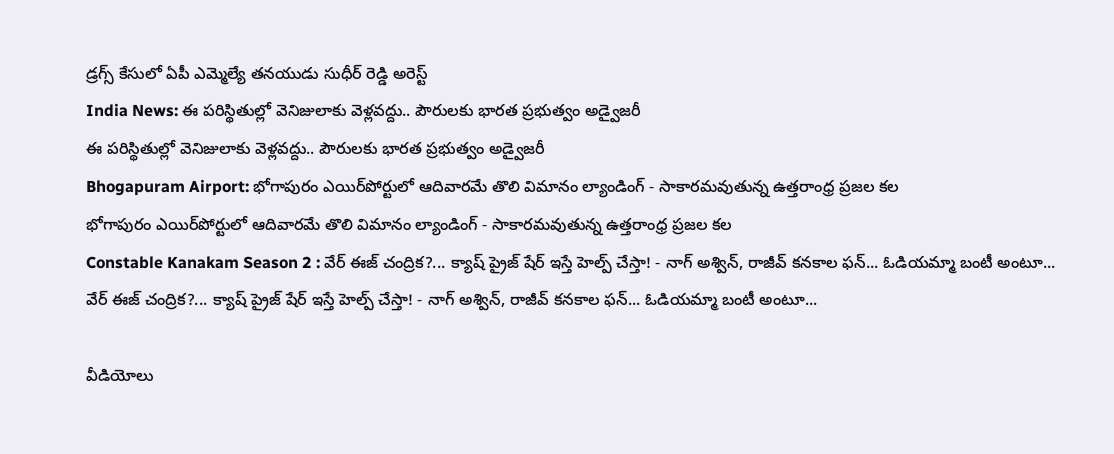డ్రగ్స్ కేసులో ఏపీ ఎమ్మెల్యే తనయుడు సుధీర్ రెడ్డి అరెస్ట్
India News: ఈ పరిస్థితుల్లో వెనిజులాకు వెళ్లవద్దు.. పౌరులకు భారత ప్రభుత్వం అడ్వైజరీ
ఈ పరిస్థితుల్లో వెనిజులాకు వెళ్లవద్దు.. పౌరులకు భారత ప్రభుత్వం అడ్వైజరీ
Bhogapuram Airport: భోగాపురం ఎయిర్‌పోర్టులో ఆదివారమే తొలి విమానం ల్యాండింగ్ - సాకారమవుతున్న ఉత్తరాంధ్ర ప్రజల కల
భోగాపురం ఎయిర్‌పోర్టులో ఆదివారమే తొలి విమానం ల్యాండింగ్ - సాకారమవుతున్న ఉత్తరాంధ్ర ప్రజల కల
Constable Kanakam Season 2 : వేర్ ఈజ్ చంద్రిక?... క్యాష్ ప్రైజ్ షేర్ ఇస్తే హెల్ప్ చేస్తా! - నాగ్ అశ్విన్, రాజీవ్ కనకాల ఫన్... ఓడియమ్మా బంటీ అంటూ...
వేర్ ఈజ్ చంద్రిక?... క్యాష్ ప్రైజ్ షేర్ ఇస్తే హెల్ప్ చేస్తా! - నాగ్ అశ్విన్, రాజీవ్ కనకాల ఫన్... ఓడియమ్మా బంటీ అంటూ...

వీడియోలు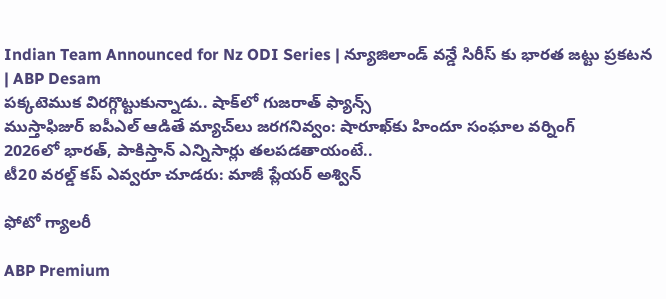Indian Team Announced for Nz ODI Series | న్యూజిలాండ్ వన్డే సిరీస్ కు భారత జట్టు ప్రకటన | ABP Desam
పక్కటెముక విరగ్గొట్టుకున్నాడు.. షాక్‌లో గుజరాత్ ఫ్యాన్స్
ముస్తాఫిజుర్‌ ఐపీఎల్ ఆడితే మ్యాచ్‌లు జరగనివ్వం: షారూఖ్‌కు హిందూ సంఘాల వర్నింగ్
2026లో భారత్, పాకిస్తాన్ ఎన్నిసార్లు తలపడతాయంటే..
టీ20 వరల్డ్ కప్ ఎవ్వరూ చూడరు: మాజీ ప్లేయర్ అశ్విన్

ఫోటో గ్యాలరీ

ABP Premium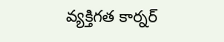వ్యక్తిగత కార్నర్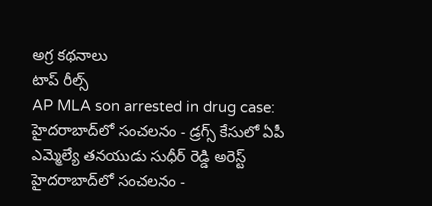అగ్ర కథనాలు
టాప్ రీల్స్
AP MLA son arrested in drug case: హైదరాబాద్‌లో సంచలనం - డ్రగ్స్ కేసులో ఏపీ ఎమ్మెల్యే తనయుడు సుధీర్ రెడ్డి అరెస్ట్
హైదరాబాద్‌లో సంచలనం -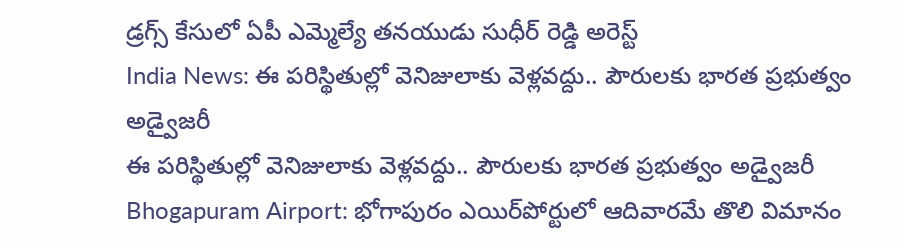డ్రగ్స్ కేసులో ఏపీ ఎమ్మెల్యే తనయుడు సుధీర్ రెడ్డి అరెస్ట్
India News: ఈ పరిస్థితుల్లో వెనిజులాకు వెళ్లవద్దు.. పౌరులకు భారత ప్రభుత్వం అడ్వైజరీ
ఈ పరిస్థితుల్లో వెనిజులాకు వెళ్లవద్దు.. పౌరులకు భారత ప్రభుత్వం అడ్వైజరీ
Bhogapuram Airport: భోగాపురం ఎయిర్‌పోర్టులో ఆదివారమే తొలి విమానం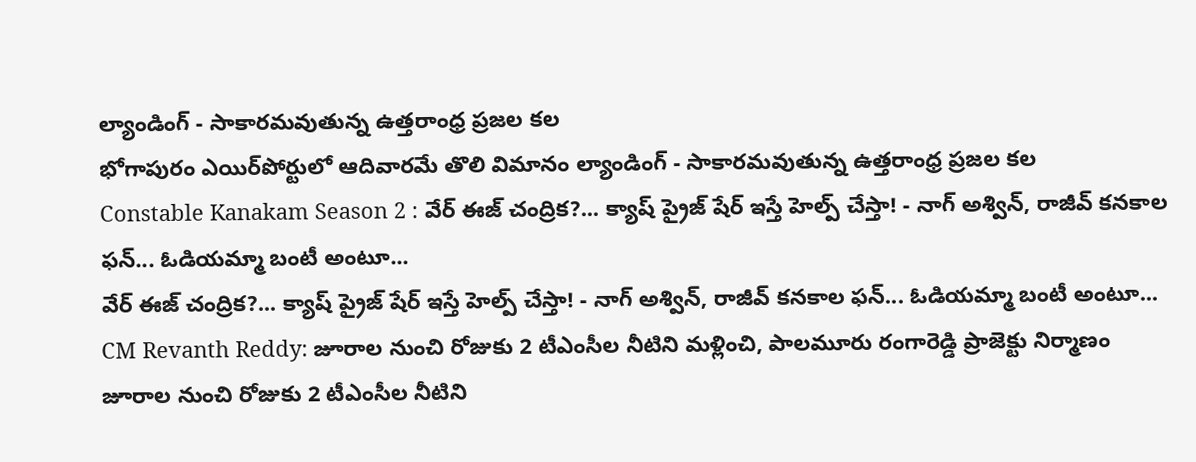ల్యాండింగ్ - సాకారమవుతున్న ఉత్తరాంధ్ర ప్రజల కల
భోగాపురం ఎయిర్‌పోర్టులో ఆదివారమే తొలి విమానం ల్యాండింగ్ - సాకారమవుతున్న ఉత్తరాంధ్ర ప్రజల కల
Constable Kanakam Season 2 : వేర్ ఈజ్ చంద్రిక?... క్యాష్ ప్రైజ్ షేర్ ఇస్తే హెల్ప్ చేస్తా! - నాగ్ అశ్విన్, రాజీవ్ కనకాల ఫన్... ఓడియమ్మా బంటీ అంటూ...
వేర్ ఈజ్ చంద్రిక?... క్యాష్ ప్రైజ్ షేర్ ఇస్తే హెల్ప్ చేస్తా! - నాగ్ అశ్విన్, రాజీవ్ కనకాల ఫన్... ఓడియమ్మా బంటీ అంటూ...
CM Revanth Reddy: జూరాల నుంచి రోజుకు 2 టీఎంసీల నీటిని మళ్లించి, పాలమూరు రంగారెడ్డి ప్రాజెక్టు నిర్మాణం
జూరాల నుంచి రోజుకు 2 టీఎంసీల నీటిని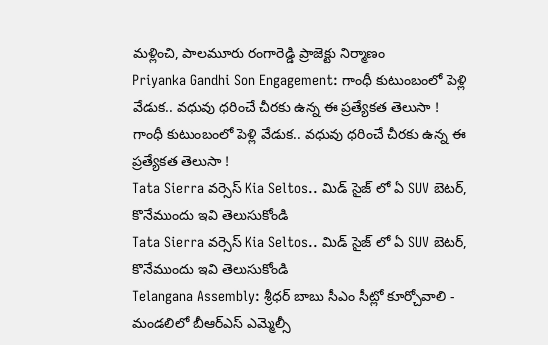మళ్లించి, పాలమూరు రంగారెడ్డి ప్రాజెక్టు నిర్మాణం
Priyanka Gandhi Son Engagement: గాంధీ కుటుంబంలో పెళ్లి వేడుక.. వధువు ధరించే చీరకు ఉన్న ఈ ప్రత్యేకత తెలుసా !
గాంధీ కుటుంబంలో పెళ్లి వేడుక.. వధువు ధరించే చీరకు ఉన్న ఈ ప్రత్యేకత తెలుసా !
Tata Sierra వర్సెస్ Kia Seltos.. మిడ్ సైజ్ లో ఏ SUV బెటర్, కొనేముందు ఇవి తెలుసుకోండి
Tata Sierra వర్సెస్ Kia Seltos.. మిడ్ సైజ్ లో ఏ SUV బెటర్, కొనేముందు ఇవి తెలుసుకోండి
Telangana Assembly: శ్రీధర్ బాబు సీఎం సీట్లో కూర్చోవాలి - మండలిలో బీఆర్ఎస్ ఎమ్మెల్సీ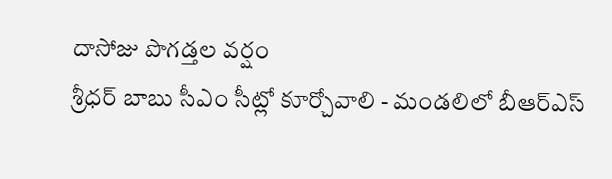దాసోజు పొగడ్తల వర్షం
శ్రీధర్ బాబు సీఎం సీట్లో కూర్చోవాలి - మండలిలో బీఆర్ఎస్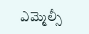ఎమ్మెల్సీ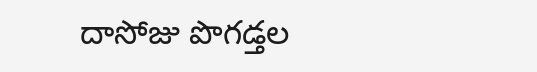దాసోజు పొగడ్తల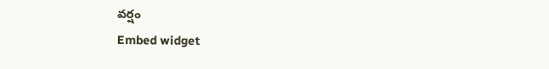వర్షం
Embed widget